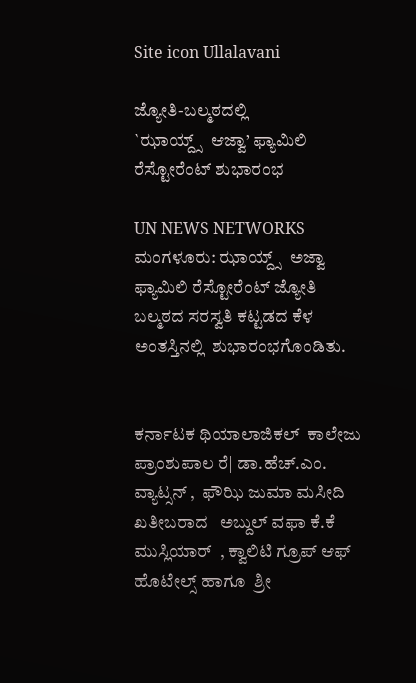Site icon Ullalavani

ಜ್ಯೋತಿ-ಬಲ್ಮಠದಲ್ಲಿ
`ಝಾಯ್ದ್ಸ್  ಆಜ್ವಾ’ ಫ್ಯಾಮಿಲಿ ರೆಸ್ಟೋರೆಂಟ್ ಶುಭಾರಂಭ

UN NEWS NETWORKS
ಮಂಗಳೂರು: ಝಾಯ್ದ್ಸ್  ಅಜ್ವಾ  ಫ್ಯಾಮಿಲಿ ರೆಸ್ಟೋರೆಂಟ್ ಜ್ಯೋತಿ ಬಲ್ಮಠದ ಸರಸ್ವತಿ ಕಟ್ಟಡದ ಕೆಳ ಅಂತಸ್ತಿನಲ್ಲಿ  ಶುಭಾರಂಭಗೊಂಡಿತು.


ಕರ್ನಾಟಕ ಥಿಯಾಲಾಜಿಕಲ್  ಕಾಲೇಜು ಪ್ರಾಂಶುಪಾಲ ರೆ| ಡಾ.ಹೆಚ್.ಎಂ. ವ್ಯಾಟ್ಸನ್ ,  ಫೌಝಿ ಜುಮಾ ಮಸೀದಿ ಖತೀಬರಾದ   ಅಬ್ದುಲ್ ವಫಾ ಕೆ.ಕೆ ಮುಸ್ಲಿಯಾರ್  , ಕ್ವಾಲಿಟಿ ಗ್ರೂಪ್ ಆಫ್ ಹೊಟೇಲ್ಸ್ ಹಾಗೂ  ಶ್ರೀ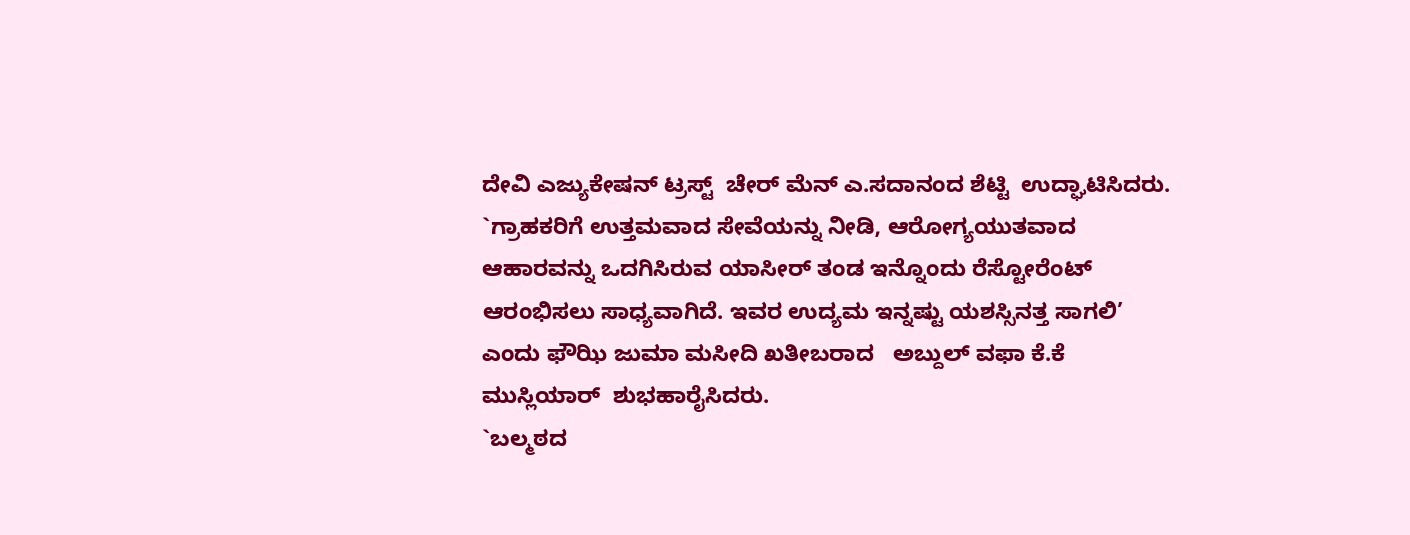ದೇವಿ ಎಜ್ಯುಕೇಷನ್ ಟ್ರಸ್ಟ್  ಚೇರ್ ಮೆನ್ ಎ.ಸದಾನಂದ ಶೆಟ್ಟಿ  ಉದ್ಘಾಟಿಸಿದರು.
`ಗ್ರಾಹಕರಿಗೆ ಉತ್ತಮವಾದ ಸೇವೆಯನ್ನು ನೀಡಿ, ಆರೋಗ್ಯಯುತವಾದ ಆಹಾರವನ್ನು ಒದಗಿಸಿರುವ ಯಾಸೀರ್ ತಂಡ ಇನ್ನೊಂದು ರೆಸ್ಟೋರೆಂಟ್ ಆರಂಭಿಸಲು ಸಾಧ್ಯವಾಗಿದೆ. ಇವರ ಉದ್ಯಮ ಇನ್ನಷ್ಟು ಯಶಸ್ಸಿನತ್ತ ಸಾಗಲಿ’  ಎಂದು ಫೌಝಿ ಜುಮಾ ಮಸೀದಿ ಖತೀಬರಾದ   ಅಬ್ದುಲ್ ವಫಾ ಕೆ.ಕೆ ಮುಸ್ಲಿಯಾರ್  ಶುಭಹಾರೈಸಿದರು.
`ಬಲ್ಮಠದ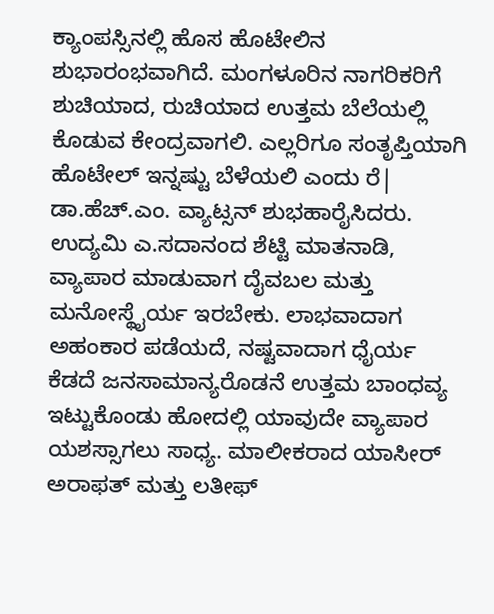ಕ್ಯಾಂಪಸ್ಸಿನಲ್ಲಿ ಹೊಸ ಹೊಟೇಲಿನ ಶುಭಾರಂಭವಾಗಿದೆ. ಮಂಗಳೂರಿನ ನಾಗರಿಕರಿಗೆ ಶುಚಿಯಾದ, ರುಚಿಯಾದ ಉತ್ತಮ ಬೆಲೆಯಲ್ಲಿ  ಕೊಡುವ ಕೇಂದ್ರವಾಗಲಿ. ಎಲ್ಲರಿಗೂ ಸಂತೃಪ್ತಿಯಾಗಿ ಹೊಟೇಲ್ ಇನ್ನಷ್ಟು ಬೆಳೆಯಲಿ ಎಂದು ರೆ| ಡಾ.ಹೆಚ್.ಎಂ. ವ್ಯಾಟ್ಸನ್ ಶುಭಹಾರೈಸಿದರು.
ಉದ್ಯಮಿ ಎ.ಸದಾನಂದ ಶೆಟ್ಟಿ ಮಾತನಾಡಿ,  ವ್ಯಾಪಾರ ಮಾಡುವಾಗ ದೈವಬಲ ಮತ್ತು ಮನೋಸ್ಥೈರ್ಯ ಇರಬೇಕು. ಲಾಭವಾದಾಗ ಅಹಂಕಾರ ಪಡೆಯದೆ, ನಷ್ಟವಾದಾಗ ಧೈರ್ಯ ಕೆಡದೆ ಜನಸಾಮಾನ್ಯರೊಡನೆ ಉತ್ತಮ ಬಾಂಧವ್ಯ ಇಟ್ಟುಕೊಂಡು ಹೋದಲ್ಲಿ ಯಾವುದೇ ವ್ಯಾಪಾರ ಯಶಸ್ಸಾಗಲು ಸಾಧ್ಯ. ಮಾಲೀಕರಾದ ಯಾಸೀರ್ ಅರಾಫತ್ ಮತ್ತು ಲತೀಫ್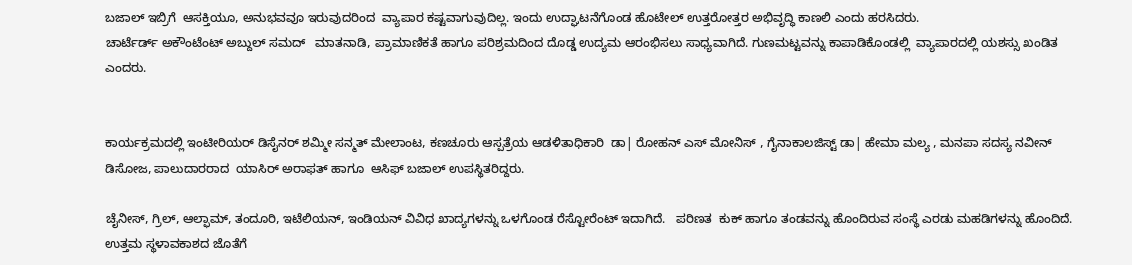ಬಜಾಲ್ ಇಬ್ರಿಗೆ  ಆಸಕ್ತಿಯೂ, ಅನುಭವವೂ ಇರುವುದರಿಂದ  ವ್ಯಾಪಾರ ಕಷ್ಟವಾಗುವುದಿಲ್ಲ. ಇಂದು ಉದ್ಘಾಟನೆಗೊಂಡ ಹೊಟೇಲ್ ಉತ್ತರೋತ್ತರ ಅಭಿವೃದ್ಧಿ ಕಾಣಲಿ ಎಂದು ಹರಸಿದರು.
ಚಾರ್ಟೆರ್ಡ್ ಅಕೌಂಟೆಂಟ್ ಅಬ್ದುಲ್ ಸಮದ್   ಮಾತನಾಡಿ, ಪ್ರಾಮಾಣಿಕತೆ ಹಾಗೂ ಪರಿಶ್ರಮದಿಂದ ದೊಡ್ಡ ಉದ್ಯಮ ಆರಂಭಿಸಲು ಸಾಧ್ಯವಾಗಿದೆ. ಗುಣಮಟ್ಟವನ್ನು ಕಾಪಾಡಿಕೊಂಡಲ್ಲಿ  ವ್ಯಾಪಾರದಲ್ಲಿ ಯಶಸ್ಸು ಖಂಡಿತ ಎಂದರು.


ಕಾರ್ಯಕ್ರಮದಲ್ಲಿ ಇಂಟೀರಿಯರ್ ಡಿಸೈನರ್ ಶಮ್ಮೀ ಸನ್ಮತ್ ಮೇಲಾಂಟ, ಕಣಚೂರು ಆಸ್ಪತ್ರೆಯ ಆಡಳಿತಾಧಿಕಾರಿ  ಡಾ| ರೋಹನ್ ಎಸ್ ಮೋನಿಸ್ , ಗೈನಾಕಾಲಜಿಸ್ಟ್ ಡಾ| ಹೇಮಾ ಮಲ್ಯ , ಮನಪಾ ಸದಸ್ಯ ನವೀನ್ ಡಿಸೋಜ, ಪಾಲುದಾರರಾದ  ಯಾಸಿರ್ ಅರಾಫತ್ ಹಾಗೂ  ಆಸಿಫ್ ಬಜಾಲ್ ಉಪಸ್ಥಿತರಿದ್ದರು.

ಚೈನೀಸ್, ಗ್ರಿಲ್, ಆಲ್ಫಾಮ್, ತಂದೂರಿ, ಇಟೆಲಿಯನ್, ಇಂಡಿಯನ್ ವಿವಿಧ ಖಾದ್ಯಗಳನ್ನು ಒಳಗೊಂಡ ರೆಸ್ಟೋರೆಂಟ್ ಇದಾಗಿದೆ.   ಪರಿಣತ  ಕುಕ್ ಹಾಗೂ ತಂಡವನ್ನು ಹೊಂದಿರುವ ಸಂಸ್ಥೆ ಎರಡು ಮಹಡಿಗಳನ್ನು ಹೊಂದಿದೆ.   ಉತ್ತಮ ಸ್ಥಳಾವಕಾಶದ ಜೊತೆಗೆ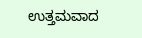ಉತ್ತಮವಾದ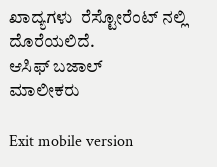ಖಾದ್ಯಗಳು  ರೆಸ್ಟೋರೆಂಟ್ ನಲ್ಲಿ ದೊರೆಯಲಿದೆ.
ಆಸಿಫ್ ಬಜಾಲ್
ಮಾಲೀಕರು

Exit mobile version